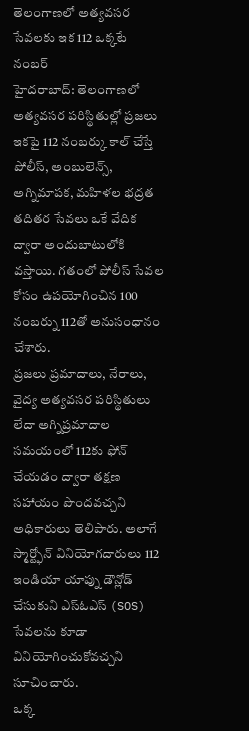తెలంగాణలో అత్యవసర సేవలకు ఇక 112 ఒక్కటే నంబర్
హైదరాబాద్: తెలంగాణలో అత్యవసర పరిస్థితుల్లో ప్రజలు ఇకపై 112 నంబర్కు కాల్ చేస్తే పోలీస్, అంబులెన్స్, అగ్నిమాపక, మహిళల భద్రత తదితర సేవలు ఒకే వేదిక ద్వారా అందుబాటులోకి వస్తాయి. గతంలో పోలీస్ సేవల కోసం ఉపయోగించిన 100 నంబర్ను 112తో అనుసంధానం చేశారు.
ప్రజలు ప్రమాదాలు, నేరాలు, వైద్య అత్యవసర పరిస్థితులు లేదా అగ్నిప్రమాదాల సమయంలో 112కు ఫోన్ చేయడం ద్వారా తక్షణ సహాయం పొందవచ్చని అధికారులు తెలిపారు. అలాగే స్మార్ట్ఫోన్ వినియోగదారులు 112 ఇండియా యాప్ను డౌన్లోడ్ చేసుకుని ఎస్ఓఎస్ (SOS) సేవలను కూడా వినియోగించుకోవచ్చని సూచించారు.
ఒక్క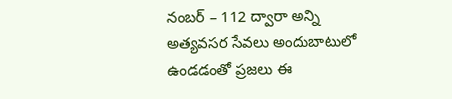నంబర్ – 112 ద్వారా అన్ని అత్యవసర సేవలు అందుబాటులో ఉండడంతో ప్రజలు ఈ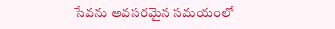సేవను అవసరమైన సమయంలో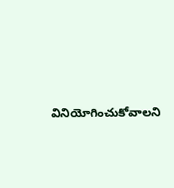వినియోగించుకోవాలని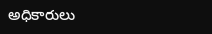అధికారులు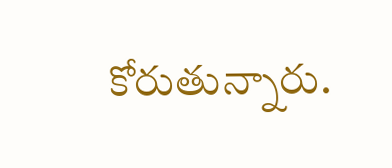కోరుతున్నారు.